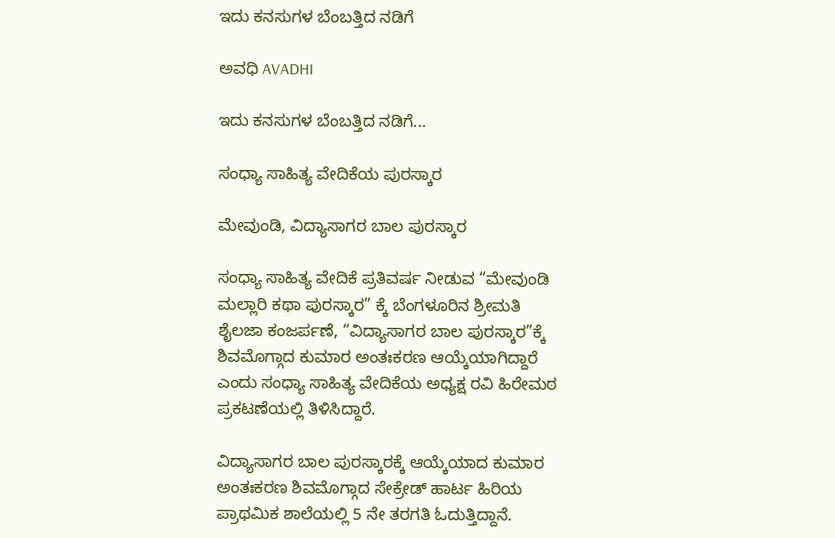ಇದು ಕನಸುಗಳ ಬೆಂಬತ್ತಿದ ನಡಿಗೆ‍

ಅವಧಿ AVADHI

ಇದು ಕನಸುಗಳ ಬೆಂಬತ್ತಿದ ನಡಿಗೆ...

ಸಂಧ್ಯಾ ಸಾಹಿತ್ಯ ವೇದಿಕೆಯ ಪುರಸ್ಕಾರ

ಮೇವುಂಡಿ, ವಿದ್ಯಾಸಾಗರ ಬಾಲ ಪುರಸ್ಕಾರ

ಸಂಧ್ಯಾ ಸಾಹಿತ್ಯ ವೇದಿಕೆ ಪ್ರತಿವರ್ಷ ನೀಡುವ “ಮೇವುಂಡಿ ಮಲ್ಲಾರಿ ಕಥಾ ಪುರಸ್ಕಾರ” ಕ್ಕೆ ಬೆಂಗಳೂರಿನ ಶ್ರೀಮತಿ ಶೈಲಜಾ ಕಂಜರ್ಪಣೆ, “ವಿದ್ಯಾಸಾಗರ ಬಾಲ ಪುರಸ್ಕಾರ”ಕ್ಕೆ ಶಿವಮೊಗ್ಗಾದ ಕುಮಾರ ಅಂತಃಕರಣ ಆಯ್ಕೆಯಾಗಿದ್ದಾರೆ ಎಂದು ಸಂಧ್ಯಾ ಸಾಹಿತ್ಯ ವೇದಿಕೆಯ ಅಧ್ಯಕ್ಷ ರವಿ ಹಿರೇಮಠ ಪ್ರಕಟಣೆಯಲ್ಲಿ ತಿಳಿಸಿದ್ದಾರೆ.

ವಿದ್ಯಾಸಾಗರ ಬಾಲ ಪುರಸ್ಕಾರಕ್ಕೆ ಆಯ್ಕೆಯಾದ ಕುಮಾರ ಅಂತಃಕರಣ ಶಿವಮೊಗ್ಗಾದ ಸೇಕ್ರೇಡ್ ಹಾರ್ಟ ಹಿರಿಯ ಪ್ರಾಥಮಿಕ ಶಾಲೆಯಲ್ಲಿ 5 ನೇ ತರಗತಿ ಓದುತ್ತಿದ್ದಾನೆ.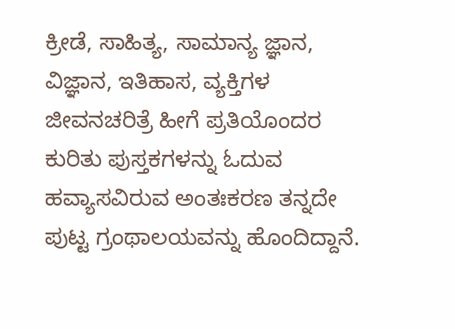ಕ್ರೀಡೆ, ಸಾಹಿತ್ಯ, ಸಾಮಾನ್ಯ ಜ್ಞಾನ, ವಿಜ್ಞಾನ, ಇತಿಹಾಸ, ವ್ಯಕ್ತಿಗಳ ಜೀವನಚರಿತ್ರೆ ಹೀಗೆ ಪ್ರತಿಯೊಂದರ ಕುರಿತು ಪುಸ್ತಕಗಳನ್ನು ಓದುವ ಹವ್ಯಾಸವಿರುವ ಅಂತಃಕರಣ ತನ್ನದೇ ಪುಟ್ಟ ಗ್ರಂಥಾಲಯವನ್ನು ಹೊಂದಿದ್ದಾನೆ.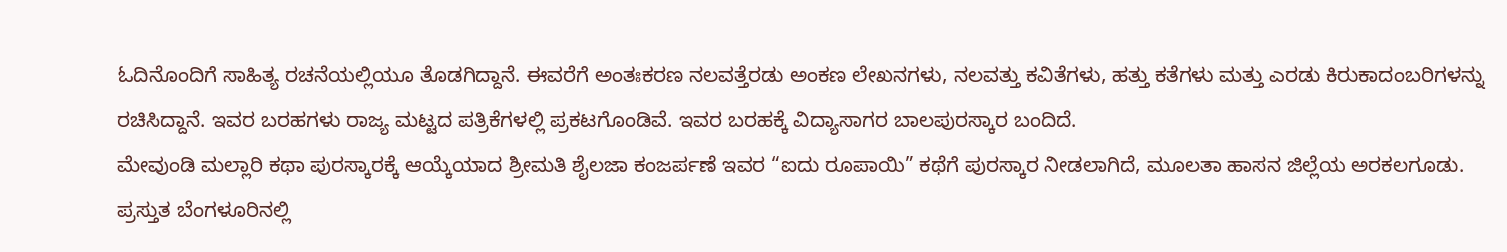ಓದಿನೊಂದಿಗೆ ಸಾಹಿತ್ಯ ರಚನೆಯಲ್ಲಿಯೂ ತೊಡಗಿದ್ದಾನೆ. ಈವರೆಗೆ ಅಂತಃಕರಣ ನಲವತ್ತೆರಡು ಅಂಕಣ ಲೇಖನಗಳು, ನಲವತ್ತು ಕವಿತೆಗಳು, ಹತ್ತು ಕತೆಗಳು ಮತ್ತು ಎರಡು ಕಿರುಕಾದಂಬರಿಗಳನ್ನು ರಚಿಸಿದ್ದಾನೆ. ಇವರ ಬರಹಗಳು ರಾಜ್ಯ ಮಟ್ಟದ ಪತ್ರಿಕೆಗಳಲ್ಲಿ ಪ್ರಕಟಗೊಂಡಿವೆ. ಇವರ ಬರಹಕ್ಕೆ ವಿದ್ಯಾಸಾಗರ ಬಾಲಪುರಸ್ಕಾರ ಬಂದಿದೆ.
ಮೇವುಂಡಿ ಮಲ್ಲಾರಿ ಕಥಾ ಪುರಸ್ಕಾರಕ್ಕೆ ಆಯ್ಕೆಯಾದ ಶ್ರೀಮತಿ ಶೈಲಜಾ ಕಂಜರ್ಪಣೆ ಇವರ “ಐದು ರೂಪಾಯಿ” ಕಥೆಗೆ ಪುರಸ್ಕಾರ ನೀಡಲಾಗಿದೆ, ಮೂಲತಾ ಹಾಸನ ಜಿಲ್ಲೆಯ ಅರಕಲಗೂಡು. ಪ್ರಸ್ತುತ ಬೆಂಗಳೂರಿನಲ್ಲಿ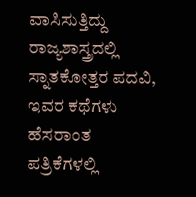ವಾಸಿಸುತ್ತಿದ್ದು ರಾಜ್ಯಶಾಸ್ತ್ರದಲ್ಲಿ ಸ್ನಾತಕೋತ್ತರ ಪದವಿ, ಇವರ ಕಥೆಗಳು ಹೆಸರಾಂತ ಪತ್ರಿಕೆಗಳಲ್ಲಿ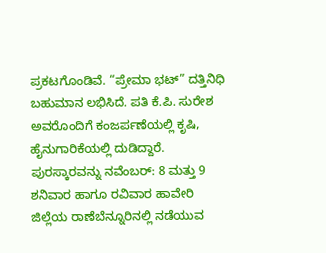ಪ್ರಕಟಗೊಂಡಿವೆ. “ಪ್ರೇಮಾ ಭಟ್” ದತ್ತಿನಿಧಿ ಬಹುಮಾನ ಲಭಿಸಿದೆ. ಪತಿ ಕೆ.ಪಿ. ಸುರೇಶ ಅವರೊಂದಿಗೆ ಕಂಜರ್ಪಣೆಯಲ್ಲಿ ಕೃಷಿ, ಹೈನುಗಾರಿಕೆಯಲ್ಲಿ ದುಡಿದ್ದಾರೆ.
ಪುರಸ್ಕಾರವನ್ನು ನವೆಂಬರ್: 8 ಮತ್ತು 9 ಶನಿವಾರ ಹಾಗೂ ರವಿವಾರ ಹಾವೇರಿ ಜಿಲ್ಲೆಯ ರಾಣೆಬೆನ್ನೂರಿನಲ್ಲಿ ನಡೆಯುವ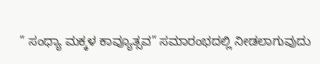” ಸಂಧ್ಯಾ ಮಕ್ಕಳ ಕಾವ್ಯೂತ್ಸವ” ಸಮಾರಂಭದಲ್ಲಿ ನೀಡಲಾಗುವುದು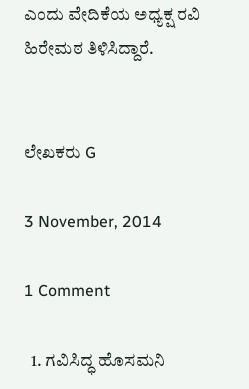ಎಂದು ವೇದಿಕೆಯ ಅಧ್ಯಕ್ಷ ರವಿ ಹಿರೇಮಠ ತಿಳಿಸಿದ್ದಾರೆ.


ಲೇಖಕರು G

3 November, 2014

1 Comment

  1. ಗವಿಸಿದ್ಧ ಹೊಸಮನಿ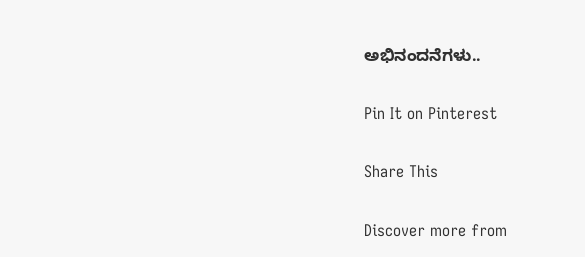ಅಭಿನಂದನೆಗಳು..

Pin It on Pinterest

Share This

Discover more from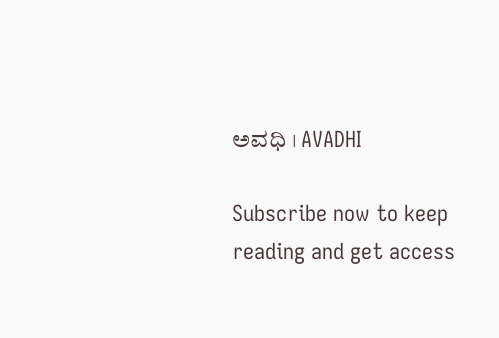ಅವಧಿ । AVADHI

Subscribe now to keep reading and get access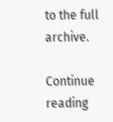to the full archive.

Continue reading